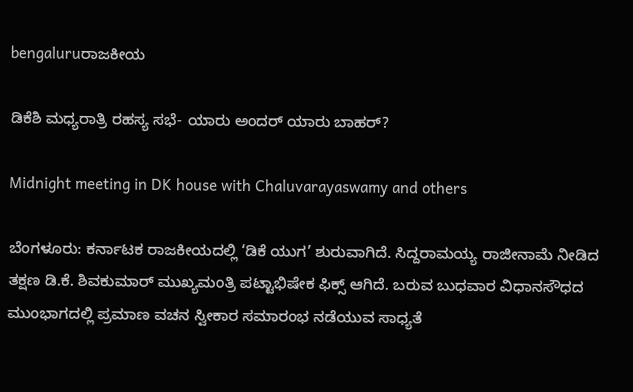bengaluruರಾಜಕೀಯ

ಡಿಕೆಶಿ ಮಧ್ಯರಾತ್ರಿ ರಹಸ್ಯ ಸಭೆ- ಯಾರು ಅಂದರ್ ಯಾರು ಬಾಹರ್?

Midnight meeting in DK house with Chaluvarayaswamy and others

ಬೆಂಗಳೂರು: ಕರ್ನಾಟಕ ರಾಜಕೀಯದಲ್ಲಿ ‘ಡಿಕೆ ಯುಗ’ ಶುರುವಾಗಿದೆ. ಸಿದ್ದರಾಮಯ್ಯ ರಾಜೀನಾಮೆ ನೀಡಿದ ತಕ್ಷಣ ಡಿ.ಕೆ. ಶಿವಕುಮಾರ್ ಮುಖ್ಯಮಂತ್ರಿ ಪಟ್ಟಾಭಿಷೇಕ ಫಿಕ್ಸ್ ಆಗಿದೆ. ಬರುವ ಬುಧವಾರ ವಿಧಾನಸೌಧದ ಮುಂಭಾಗದಲ್ಲಿ ಪ್ರಮಾಣ ವಚನ ಸ್ವೀಕಾರ ಸಮಾರಂಭ ನಡೆಯುವ ಸಾಧ್ಯತೆ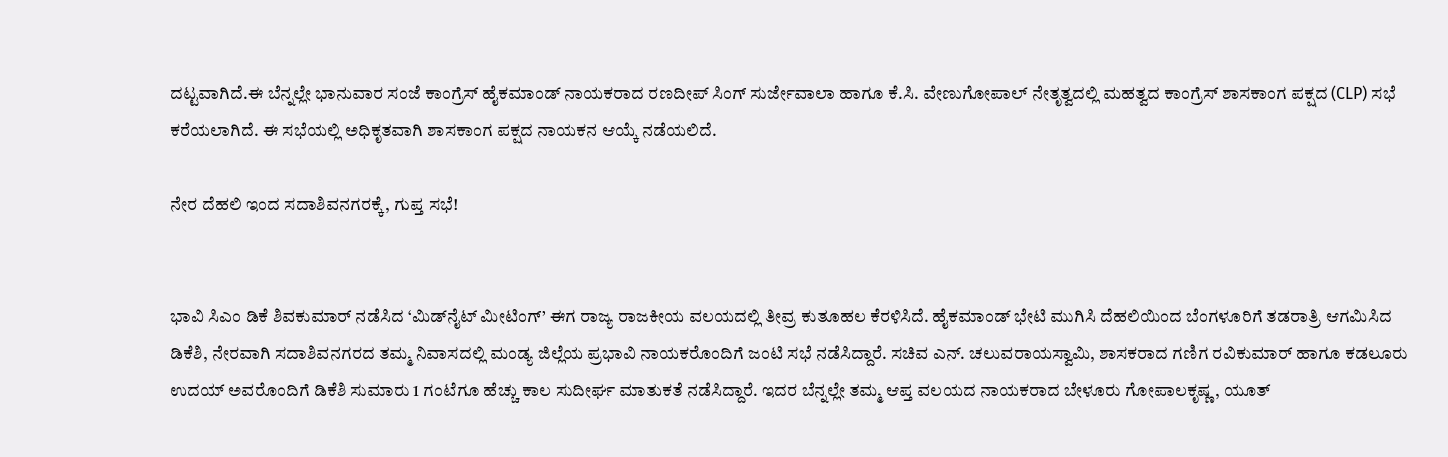ದಟ್ಟವಾಗಿದೆ.ಈ ಬೆನ್ನಲ್ಲೇ ಭಾನುವಾರ ಸಂಜೆ ಕಾಂಗ್ರೆಸ್ ಹೈಕಮಾಂಡ್ ನಾಯಕರಾದ ರಣದೀಪ್ ಸಿಂಗ್ ಸುರ್ಜೇವಾಲಾ ಹಾಗೂ ಕೆ.ಸಿ. ವೇಣುಗೋಪಾಲ್ ನೇತೃತ್ವದಲ್ಲಿ ಮಹತ್ವದ ಕಾಂಗ್ರೆಸ್ ಶಾಸಕಾಂಗ ಪಕ್ಷದ (CLP) ಸಭೆ ಕರೆಯಲಾಗಿದೆ. ಈ ಸಭೆಯಲ್ಲಿ ಅಧಿಕೃತವಾಗಿ ಶಾಸಕಾಂಗ ಪಕ್ಷದ ನಾಯಕನ ಆಯ್ಕೆ ನಡೆಯಲಿದೆ.

ನೇರ ದೆಹಲಿ ಇಂದ ಸದಾಶಿವನಗರಕ್ಕೆ, ಗುಪ್ತ ಸಭೆ!


ಭಾವಿ ಸಿಎಂ ಡಿಕೆ ಶಿವಕುಮಾರ್ ನಡೆಸಿದ ‘ಮಿಡ್‌ನೈಟ್ ಮೀಟಿಂಗ್’ ಈಗ ರಾಜ್ಯ ರಾಜಕೀಯ ವಲಯದಲ್ಲಿ ತೀವ್ರ ಕುತೂಹಲ ಕೆರಳಿಸಿದೆ. ಹೈಕಮಾಂಡ್ ಭೇಟಿ ಮುಗಿಸಿ ದೆಹಲಿಯಿಂದ ಬೆಂಗಳೂರಿಗೆ ತಡರಾತ್ರಿ ಆಗಮಿಸಿದ ಡಿಕೆಶಿ, ನೇರವಾಗಿ ಸದಾಶಿವನಗರದ ತಮ್ಮ ನಿವಾಸದಲ್ಲಿ ಮಂಡ್ಯ ಜಿಲ್ಲೆಯ ಪ್ರಭಾವಿ ನಾಯಕರೊಂದಿಗೆ ಜಂಟಿ ಸಭೆ ನಡೆಸಿದ್ದಾರೆ. ಸಚಿವ ಎನ್. ಚಲುವರಾಯಸ್ವಾಮಿ, ಶಾಸಕರಾದ ಗಣಿಗ ರವಿಕುಮಾರ್ ಹಾಗೂ ಕಡಲೂರು ಉದಯ್ ಅವರೊಂದಿಗೆ ಡಿಕೆಶಿ ಸುಮಾರು 1 ಗಂಟೆಗೂ ಹೆಚ್ಚು ಕಾಲ ಸುದೀರ್ಘ ಮಾತುಕತೆ ನಡೆಸಿದ್ದಾರೆ. ಇದರ ಬೆನ್ನಲ್ಲೇ ತಮ್ಮ ಆಪ್ತ ವಲಯದ ನಾಯಕರಾದ ಬೇಳೂರು ಗೋಪಾಲಕೃಷ್ಣ, ಯೂತ್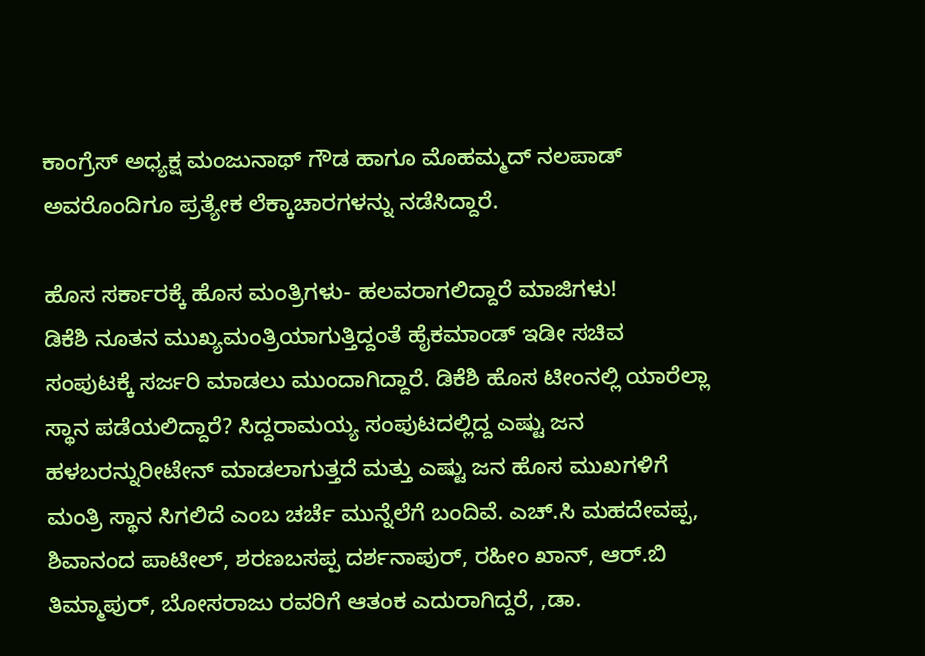ಕಾಂಗ್ರೆಸ್ ಅಧ್ಯಕ್ಷ ಮಂಜುನಾಥ್ ಗೌಡ ಹಾಗೂ ಮೊಹಮ್ಮದ್ ನಲಪಾಡ್ ಅವರೊಂದಿಗೂ ಪ್ರತ್ಯೇಕ ಲೆಕ್ಕಾಚಾರಗಳನ್ನು ನಡೆಸಿದ್ದಾರೆ.

ಹೊಸ ಸರ್ಕಾರಕ್ಕೆ ಹೊಸ ಮಂತ್ರಿಗಳು- ಹಲವರಾಗಲಿದ್ದಾರೆ ಮಾಜಿಗಳು!
ಡಿಕೆಶಿ ನೂತನ ಮುಖ್ಯಮಂತ್ರಿಯಾಗುತ್ತಿದ್ದಂತೆ ಹೈಕಮಾಂಡ್ ಇಡೀ ಸಚಿವ ಸಂಪುಟಕ್ಕೆ ಸರ್ಜರಿ ಮಾಡಲು ಮುಂದಾಗಿದ್ದಾರೆ. ಡಿಕೆಶಿ ಹೊಸ ಟೀಂನಲ್ಲಿ ಯಾರೆಲ್ಲಾ ಸ್ಥಾನ ಪಡೆಯಲಿದ್ದಾರೆ? ಸಿದ್ದರಾಮಯ್ಯ ಸಂಪುಟದಲ್ಲಿದ್ದ ಎಷ್ಟು ಜನ ಹಳಬರನ್ನುರೀಟೇನ್ ಮಾಡಲಾಗುತ್ತದೆ ಮತ್ತು ಎಷ್ಟು ಜನ ಹೊಸ ಮುಖಗಳಿಗೆ ಮಂತ್ರಿ ಸ್ಥಾನ ಸಿಗಲಿದೆ ಎಂಬ ಚರ್ಚೆ ಮುನ್ನೆಲೆಗೆ ಬಂದಿವೆ. ಎಚ್‌.ಸಿ ಮಹದೇವಪ್ಪ, ಶಿವಾನಂದ ಪಾಟೀಲ್, ಶರಣಬಸಪ್ಪ ದರ್ಶನಾಪುರ್, ರಹೀಂ ಖಾನ್, ಆರ್.ಬಿ ತಿಮ್ಮಾಪುರ್, ಬೋಸರಾಜು ರವರಿಗೆ ಆತಂಕ ಎದುರಾಗಿದ್ದರೆ, ,ಡಾ.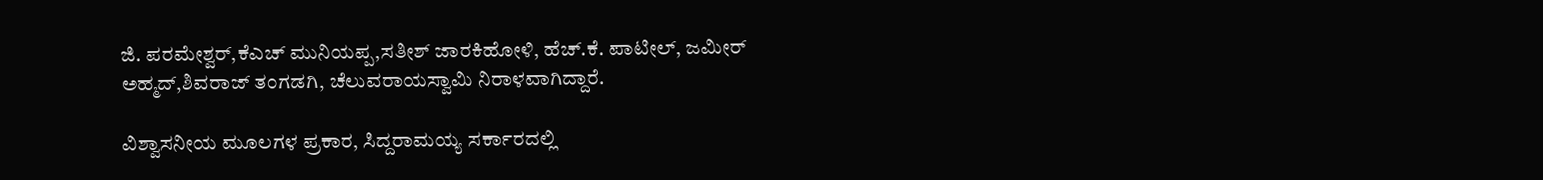ಜಿ. ಪರಮೇಶ್ವರ್,ಕೆಎಚ್ ಮುನಿಯಪ್ಪ,ಸತೀಶ್ ಜಾರಕಿಹೋಳಿ, ಹೆಚ್.ಕೆ. ಪಾಟೀಲ್, ಜಮೀರ್ ಅಹ್ಮದ್,ಶಿವರಾಜ್ ತಂಗಡಗಿ, ಚೆಲುವರಾಯಸ್ವಾಮಿ ನಿರಾಳವಾಗಿದ್ದಾರೆ.

ವಿಶ್ವಾಸನೀಯ ಮೂಲಗಳ ಪ್ರಕಾರ, ಸಿದ್ದರಾಮಯ್ಯ ಸರ್ಕಾರದಲ್ಲಿ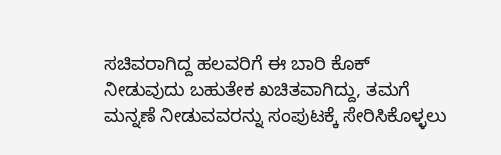ಸಚಿವರಾಗಿದ್ದ ಹಲವರಿಗೆ ಈ ಬಾರಿ ಕೊಕ್ ನೀಡುವುದು ಬಹುತೇಕ ಖಚಿತವಾಗಿದ್ದು, ತಮಗೆ ಮನ್ನಣೆ ನೀಡುವವರನ್ನು ಸಂಪುಟಕ್ಕೆ ಸೇರಿಸಿಕೊಳ್ಳಲು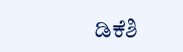ಡಿಕೆಶಿ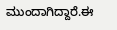ಮುಂದಾಗಿದ್ದಾರೆ.ಈ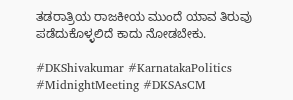ತಡರಾತ್ರಿಯ ರಾಜಕೀಯ ಮುಂದೆ ಯಾವ ತಿರುವು ಪಡೆದುಕೊಳ್ಳಲಿದೆ ಕಾದು ನೋಡಬೇಕು.

#DKShivakumar #KarnatakaPolitics #MidnightMeeting #DKSAsCM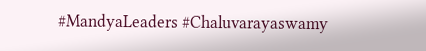#MandyaLeaders #Chaluvarayaswamy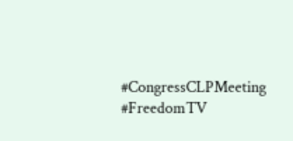#CongressCLPMeeting #FreedomTV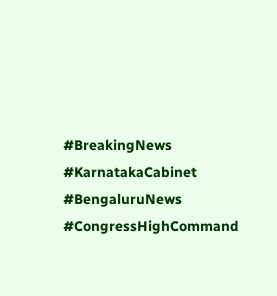#BreakingNews #KarnatakaCabinet #BengaluruNews #CongressHighCommand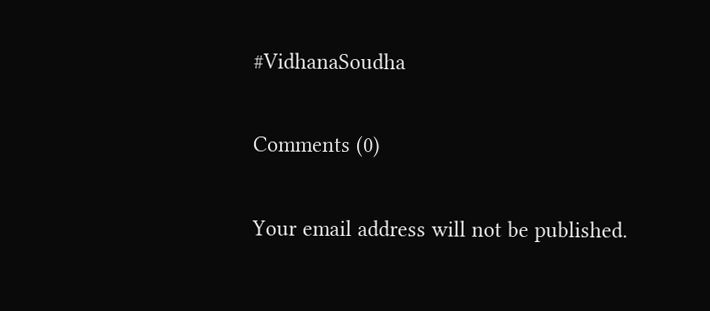#VidhanaSoudha

Comments (0)

Your email address will not be published.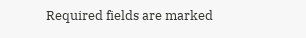Required fields are marked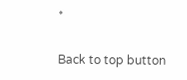*

Back to top button